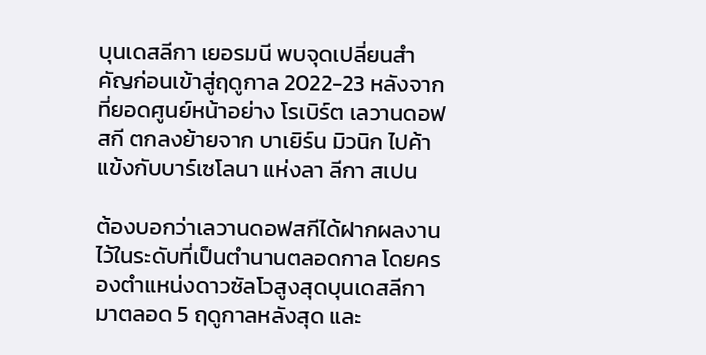บุนเดสลีกา เยอรมนี พบจุดเปลี่ยนสำคัญก่อนเข้าสู่ฤดูกาล 2022-23 หลังจากที่ยอดศูนย์หน้าอย่าง โรเบิร์ต เลวานดอฟสกี ตกลงย้ายจาก บาเยิร์น มิวนิก ไปค้าแข้งกับบาร์เซโลนา แห่งลา ลีกา สเปน

ต้องบอกว่าเลวานดอฟสกีได้ฝากผลงานไว้ในระดับที่เป็นตำนานตลอดกาล โดยครองตำแหน่งดาวซัลโวสูงสุดบุนเดสลีกามาตลอด 5 ฤดูกาลหลังสุด และ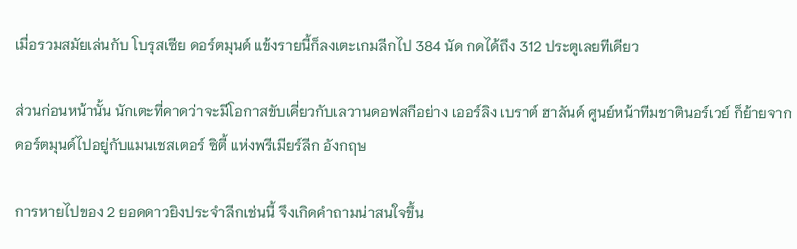เมื่อรวมสมัยเล่นกับ โบรุสเซีย ดอร์ตมุนด์ แข้งรายนี้ก็ลงเตะเกมลีกไป 384 นัด กดได้ถึง 312 ประตูเลยทีเดียว

ส่วนก่อนหน้านั้น นักเตะที่คาดว่าจะมีโอกาสขับเคี่ยวกับเลวานดอฟสกีอย่าง เออร์ลิง เบราต์ ฮาลันด์ ศูนย์หน้าทีมชาตินอร์เวย์ ก็ย้ายจากดอร์ตมุนด์ไปอยู่กับแมนเชสเตอร์ ซิตี้ แห่งพรีเมียร์ลีก อังกฤษ

การหายไปของ 2 ยอดดาวยิงประจำลีกเช่นนี้ จึงเกิดคำถามน่าสนใจขึ้น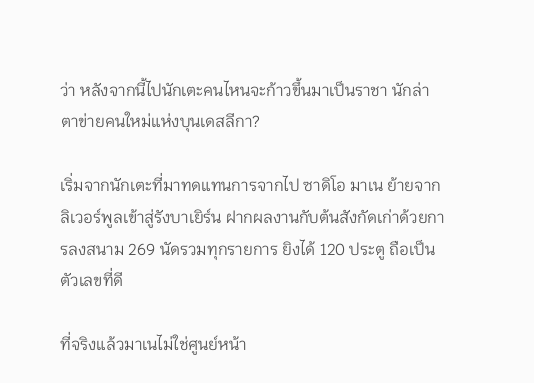ว่า หลังจากนี้ไปนักเตะคนไหนจะก้าวขึ้นมาเป็นราชา นักล่าตาข่ายคนใหม่แห่งบุนเดสลีกา?

เริ่มจากนักเตะที่มาทดแทนการจากไป ซาดิโอ มาเน ย้ายจากลิเวอร์พูลเข้าสู่รังบาเยิร์น ฝากผลงานกับต้นสังกัดเก่าด้วยการลงสนาม 269 นัดรวมทุกรายการ ยิงได้ 120 ประตู ถือเป็นตัวเลขที่ดี

ที่จริงแล้วมาเนไม่ใช่ศูนย์หน้า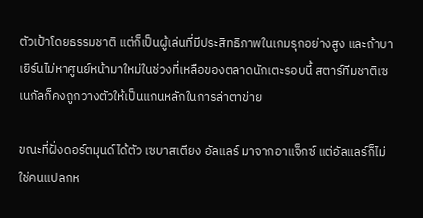ตัวเป้าโดยธรรมชาติ แต่ก็เป็นผู้เล่นที่มีประสิทธิภาพในเกมรุกอย่างสูง และถ้าบาเยิร์นไม่หาศูนย์หน้ามาใหม่ในช่วงที่เหลือของตลาดนักเตะรอบนี้ สตาร์ทีมชาติเซเนกัลก็คงถูกวางตัวให้เป็นแกนหลักในการล่าตาข่าย

ขณะที่ฝั่งดอร์ตมุนด์ได้ตัว เซบาสเตียง อัลแลร์ มาจากอาแจ็กซ์ แต่อัลแลร์ก็ไม่ใช่คนแปลกห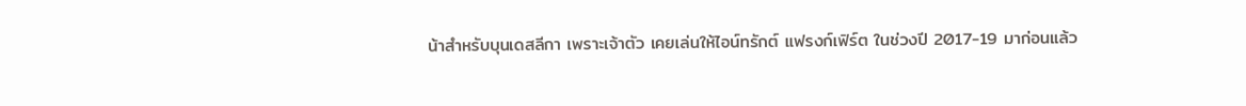น้าสำหรับบุนเดสลีกา เพราะเจ้าตัว เคยเล่นให้ไอน์ทรักต์ แฟรงก์เฟิร์ต ในช่วงปี 2017-19 มาก่อนแล้ว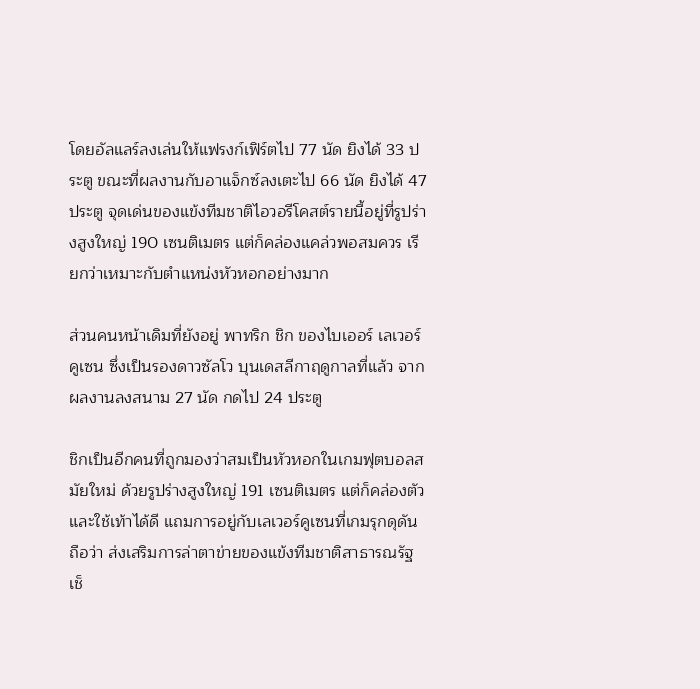โดยอัลแลร์ลงเล่นให้แฟรงก์เฟิร์ตไป 77 นัด ยิงได้ 33 ประตู ขณะที่ผลงานกับอาแจ็กซ์ลงเตะไป 66 นัด ยิงได้ 47 ประตู จุดเด่นของแข้งทีมชาติไอวอรีโคสต์รายนี้อยู่ที่รูปร่างสูงใหญ่ 190 เซนติเมตร แต่ก็คล่องแคล่วพอสมควร เรียกว่าเหมาะกับตำแหน่งหัวหอกอย่างมาก

ส่วนคนหน้าเดิมที่ยังอยู่ พาทริก ชิก ของไบเออร์ เลเวอร์คูเซน ซึ่งเป็นรองดาวซัลโว บุนเดสลีกาฤดูกาลที่แล้ว จากผลงานลงสนาม 27 นัด กดไป 24 ประตู

ชิกเป็นอีกคนที่ถูกมองว่าสมเป็นหัวหอกในเกมฟุตบอลสมัยใหม่ ด้วยรูปร่างสูงใหญ่ 191 เซนติเมตร แต่ก็คล่องตัวและใช้เท้าได้ดี แถมการอยู่กับเลเวอร์คูเซนที่เกมรุกดุดัน ถือว่า ส่งเสริมการล่าตาข่ายของแข้งทีมชาติสาธารณรัฐเช็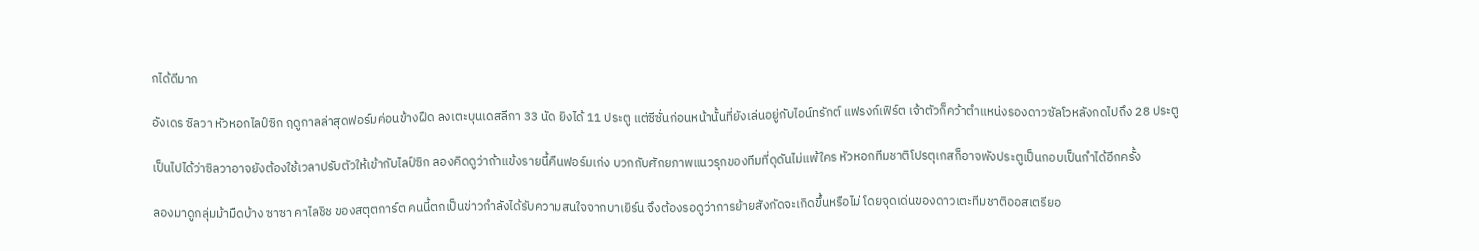กได้ดีมาก

อังเดร ซิลวา หัวหอกไลป์ซิก ฤดูกาลล่าสุดฟอร์มค่อนข้างฝืด ลงเตะบุนเดสลีกา 33 นัด ยิงได้ 11 ประตู แต่ซีซั่นก่อนหน้านั้นที่ยังเล่นอยู่กับไอน์ทรักต์ แฟรงก์เฟิร์ต เจ้าตัวก็คว้าตำแหน่งรองดาวซัลโวหลังกดไปถึง 28 ประตู

เป็นไปได้ว่าซิลวาอาจยังต้องใช้เวลาปรับตัวให้เข้ากับไลป์ซิก ลองคิดดูว่าถ้าแข้งรายนี้คืนฟอร์มเก่ง บวกกับศักยภาพแนวรุกของทีมที่ดุดันไม่แพ้ใคร หัวหอกทีมชาติโปรตุเกสก็อาจพังประตูเป็นกอบเป็นกำได้อีกครั้ง

ลองมาดูกลุ่มม้ามืดบ้าง ซาซา คาไลชิช ของสตุตการ์ต คนนี้ตกเป็นข่าวกำลังได้รับความสนใจจากบาเยิร์น จึงต้องรอดูว่าการย้ายสังกัดจะเกิดขึ้นหรือไม่ โดยจุดเด่นของดาวเตะทีมชาติออสเตรียอ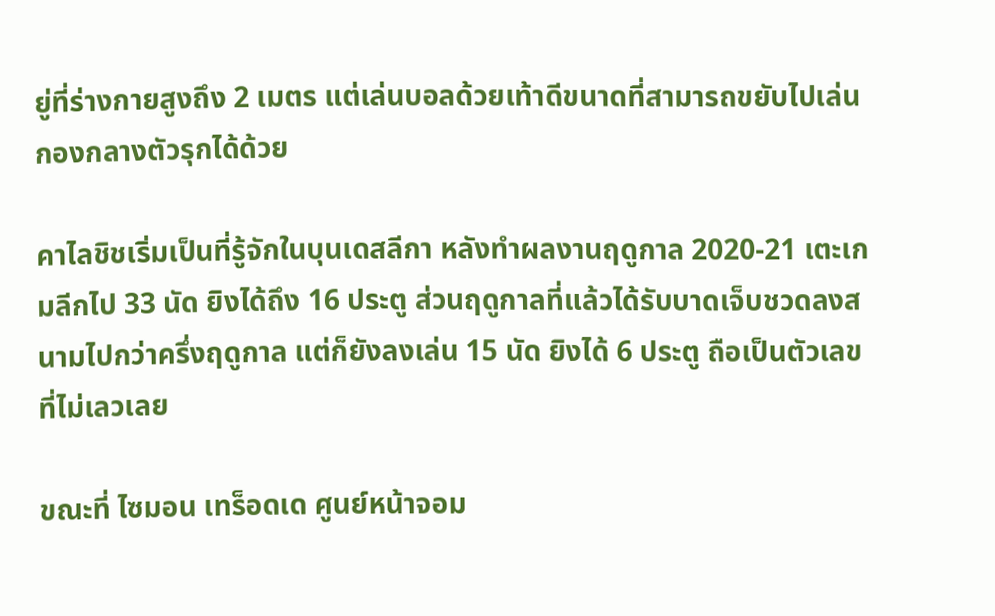ยู่ที่ร่างกายสูงถึง 2 เมตร แต่เล่นบอลด้วยเท้าดีขนาดที่สามารถขยับไปเล่น กองกลางตัวรุกได้ด้วย

คาไลชิชเริ่มเป็นที่รู้จักในบุนเดสลีกา หลังทำผลงานฤดูกาล 2020-21 เตะเกมลีกไป 33 นัด ยิงได้ถึง 16 ประตู ส่วนฤดูกาลที่แล้วได้รับบาดเจ็บชวดลงสนามไปกว่าครึ่งฤดูกาล แต่ก็ยังลงเล่น 15 นัด ยิงได้ 6 ประตู ถือเป็นตัวเลขที่ไม่เลวเลย

ขณะที่ ไซมอน เทร็อดเด ศูนย์หน้าจอม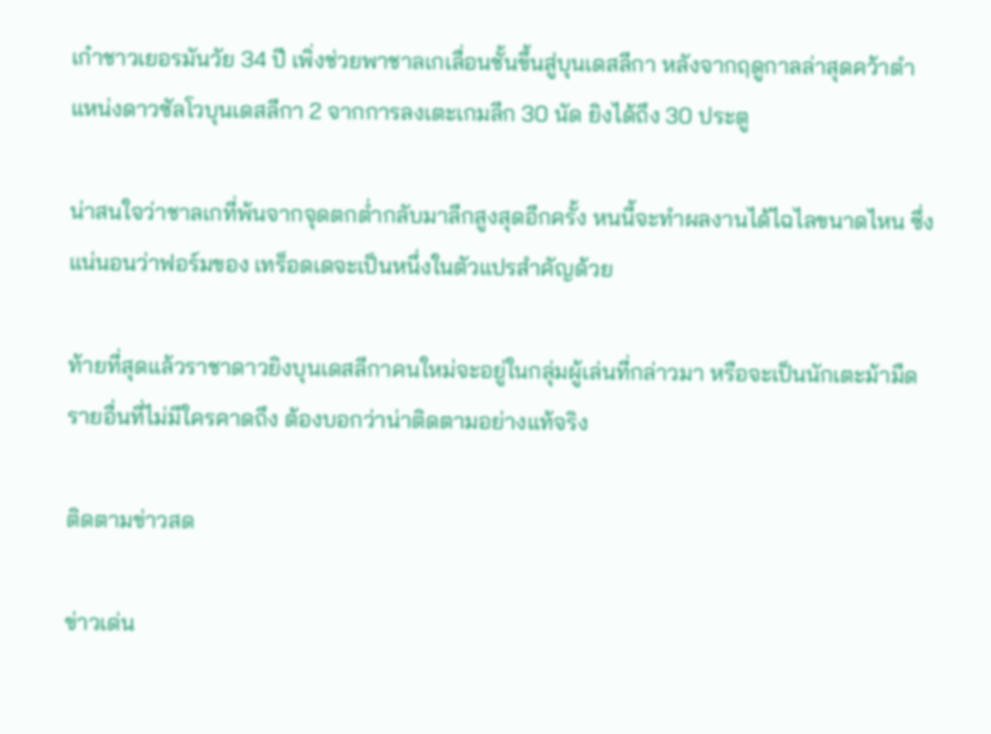เก๋าชาวเยอรมันวัย 34 ปี เพิ่งช่วยพาชาลเกเลื่อนชั้นขึ้นสู่บุนเดสลีกา หลังจากฤดูกาลล่าสุดคว้าตำแหน่งดาวซัลโวบุนเดสลีกา 2 จากการลงเตะเกมลีก 30 นัด ยิงได้ถึง 30 ประตู

น่าสนใจว่าชาลเกที่พ้นจากจุดตกต่ำกลับมาลีกสูงสุดอีกครั้ง หนนี้จะทำผลงานได้ไฉไลขนาดไหน ซึ่งแน่นอนว่าฟอร์มของ เทร็อดเดจะเป็นหนึ่งในตัวแปรสำคัญด้วย

ท้ายที่สุดแล้วราชาดาวยิงบุนเดสลีกาคนใหม่จะอยู่ในกลุ่มผู้เล่นที่กล่าวมา หรือจะเป็นนักเตะม้ามืดรายอื่นที่ไม่มีใครคาดถึง ต้องบอกว่าน่าติดตามอย่างแท้จริง

ติดตามข่าวสด

ข่าวเด่น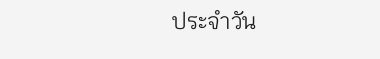ประจำวัน